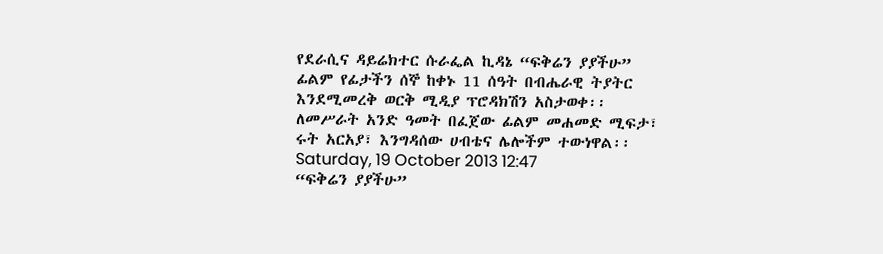የደራሲና ዳይሬክተር ሱራፌል ኪዳኔ “ፍቅሬን ያያችሁ” ፊልም የፊታችን ሰኞ ከቀኑ 11 ሰዓት በብሔራዊ ትያትር እንደሚመረቅ ወርቅ ሚዲያ ፕሮዳክሽን አስታወቀ፡፡ ለመሥራት አንድ ዓመት በፈጀው ፊልም መሐመድ ሚፍታ፣ ሩት አርአያ፣ እንግዳሰው ሀብቴና ሌሎችም ተውነዋል፡፡
Saturday, 19 October 2013 12:47
“ፍቅሬን ያያችሁ”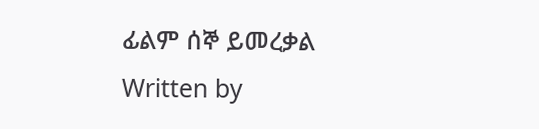ፊልም ሰኞ ይመረቃል
Written by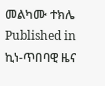መልካሙ ተክሌ
Published in
ኪነ-ጥበባዊ ዜና